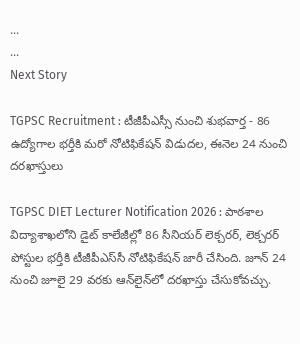...
...
Next Story

TGPSC Recruitment : టీజీపీఎస్సీ నుంచి శుభవార్త - 86 ఉద్యోగాల భర్తీకి మరో నోటిఫికేషన్ విడుదల, ఈనెల 24 నుంచి దరఖాస్తులు

TGPSC DIET Lecturer Notification 2026 : పాఠశాల విద్యాశాఖలోని డైట్ కాలేజీల్లో 86 సీనియర్ లెక్చరర్, లెక్చరర్ పోస్టుల భర్తీకి టీజీపీఎస్‌సీ నోటిఫికేషన్ జారీ చేసింది. జూన్ 24 నుంచి జూలై 29 వరకు ఆన్‌లైన్‌లో దరఖాస్తు చేసుకోవచ్చు.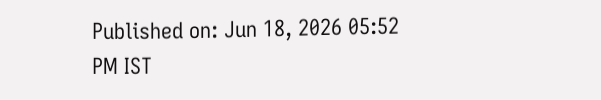Published on: Jun 18, 2026 05:52 PM IST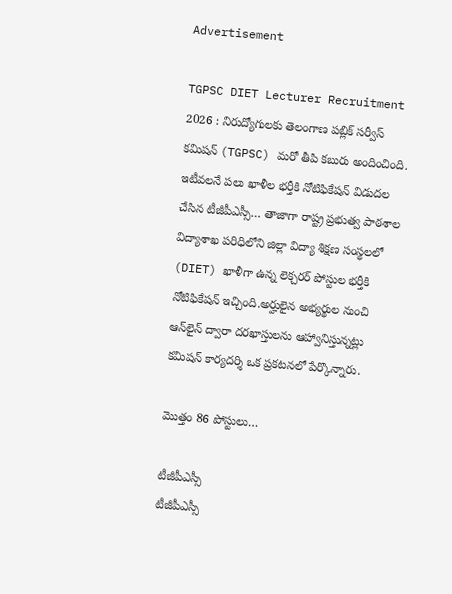Advertisement

TGPSC DIET Lecturer Recruitment 2026 : నిరుద్యోగులకు తెలంగాణ పబ్లిక్ సర్వీస్ కమిషన్ (TGPSC) మరో తీపి కబురు అందించింది. ఇటీవలనే పలు ఖాళీల భర్తీకి నోటిఫికేషన్ విడుదల చేసిన టీజీపీఎస్సీ… తాజాగా రాష్ట్ర ప్రభుత్వ పాఠశాల విద్యాశాఖ పరిధిలోని జిల్లా విద్యా శిక్షణ సంస్థలలో (DIET) ఖాళీగా ఉన్న లెక్చరర్ పోస్టుల భర్తీకి నోటిఫికేషన్ ఇచ్చింది.అర్హులైన అభ్యర్థుల నుంచి ఆన్‌లైన్ ద్వారా దరఖాస్తులను ఆహ్వానిస్తున్నట్లు కమిషన్ కార్యదర్శి ఒక ప్రకటనలో పేర్కొన్నారు.

మొత్తం 86 పోస్టులు…

టీజీపీఎస్సీ
టీజీపీఎస్సీ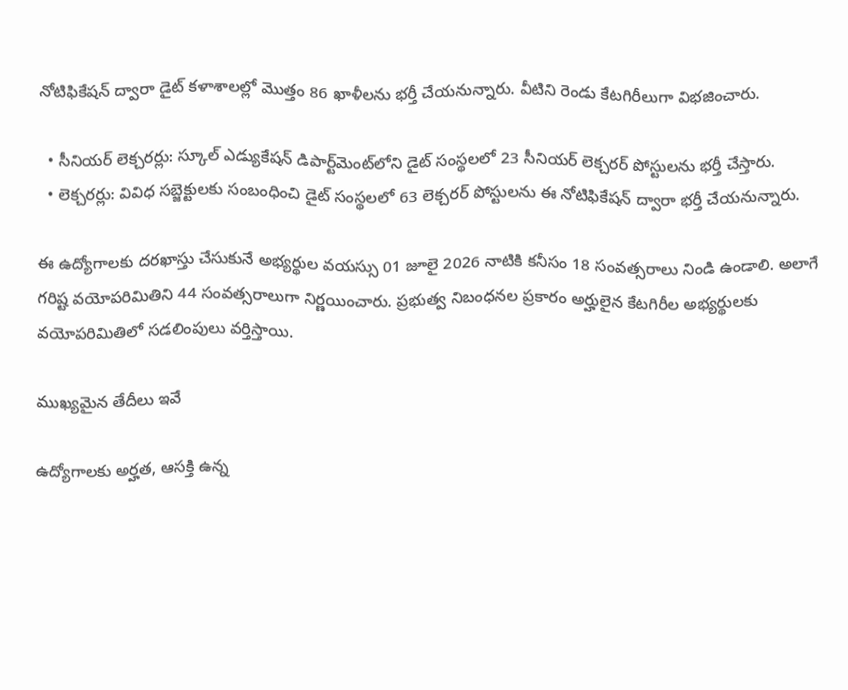నోటిఫికేషన్ ద్వారా డైట్ కళాశాలల్లో మొత్తం 86 ఖాళీలను భర్తీ చేయనున్నారు. వీటిని రెండు కేటగిరీలుగా విభజించారు.

  • సీనియర్ లెక్చరర్లు: స్కూల్ ఎడ్యుకేషన్ డిపార్ట్‌మెంట్‌లోని డైట్ సంస్థలలో 23 సీనియర్ లెక్చరర్ పోస్టులను భర్తీ చేస్తారు.
  • లెక్చరర్లు: వివిధ సబ్జెక్టులకు సంబంధించి డైట్ సంస్థలలో 63 లెక్చరర్ పోస్టులను ఈ నోటిఫికేషన్ ద్వారా భర్తీ చేయనున్నారు.

ఈ ఉద్యోగాలకు దరఖాస్తు చేసుకునే అభ్యర్థుల వయస్సు 01 జూలై 2026 నాటికి కనీసం 18 సంవత్సరాలు నిండి ఉండాలి. అలాగే గరిష్ట వయోపరిమితిని 44 సంవత్సరాలుగా నిర్ణయించారు. ప్రభుత్వ నిబంధనల ప్రకారం అర్హులైన కేటగిరీల అభ్యర్థులకు వయోపరిమితిలో సడలింపులు వర్తిస్తాయి.

ముఖ్యమైన తేదీలు ఇవే

ఉద్యోగాలకు అర్హత, ఆసక్తి ఉన్న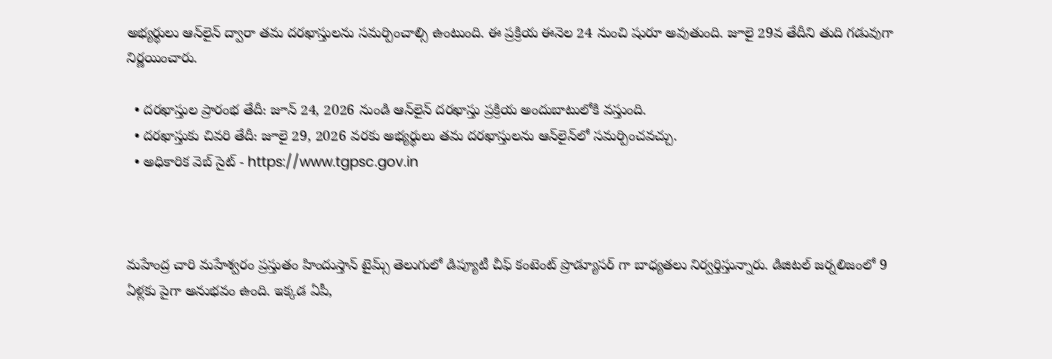అభ్యర్థులు ఆన్‌లైన్ ద్వారా తమ దరఖాస్తులను సమర్పించాల్సి ఉంటుంది. ఈ ప్రక్రియ ఈనెల 24 నుంచి షురూ అవుతుంది. జూలై 29వ తేదీని తుది గడువుగా నిర్ణయించారు.

  • దరఖాస్తుల ప్రారంభ తేదీ: జూన్ 24, 2026 నుండి ఆన్‌లైన్ దరఖాస్తు ప్రక్రియ అందుబాటులోకి వస్తుంది.
  • దరఖాస్తుకు చివరి తేదీ: జూలై 29, 2026 వరకు అభ్యర్థులు తమ దరఖాస్తులను ఆన్‌లైన్‌లో సమర్పించవచ్చు.
  • అధికారిక వెబ్ సైట్ - https://www.tgpsc.gov.in



మహేంద్ర చారి మహేశ్వరం ప్రస్తుతం హిందుస్తాన్ టైమ్స్ తెలుగులో డిప్యూటీ చీఫ్ కంటెంట్ ప్రొడ్యూసర్ గా బాధ్యతలు నిర్వర్తిస్తున్నారు. డిజిటల్ జర్నలిజంలో 9 ఏళ్లకు పైగా అనుభవం ఉంది. ఇక్కడ ఏపీ,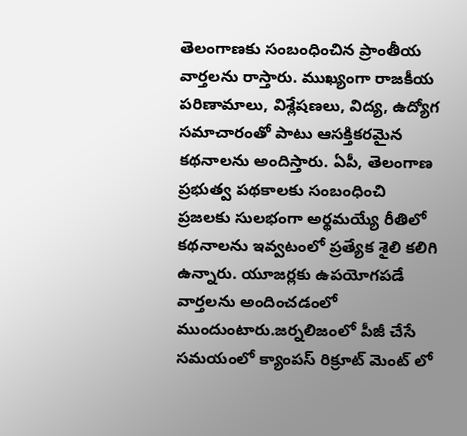తెలంగాణకు సంబంధించిన ప్రాంతీయ వార్తలను రాస్తారు. ముఖ్యంగా రాజకీయ పరిణామాలు, విశ్లేషణలు, విద్య, ఉద్యోగ సమాచారంతో పాటు ఆసక్తికరమైన కథనాలను అందిస్తారు. ఏపీ, తెలంగాణ ప్రభుత్వ పథకాలకు సంబంధించి ప్రజలకు సులభంగా అర్థమయ్యే రీతిలో కథనాలను ఇవ్వటంలో ప్రత్యేక శైలి కలిగి ఉన్నారు. యూజర్లకు ఉపయోగపడే వార్తలను అందించడంలో ముందుంటారు.జర్నలిజంలో పీజీ చేసే సమయంలో క్యాంపస్ రిక్రూట్ మెంట్ లో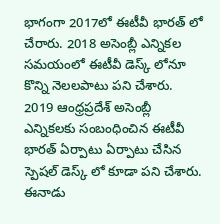భాగంగా 2017లో ఈటీవీ భారత్ లో చేరారు. 2018 అసెంబ్లీ ఎన్నికల సమయంలో ఈటీవీ డెస్క్ లోనూ కొన్ని నెలలపాటు పని చేశారు. 2019 ఆంధ్రప్రదేశ్ అసెంబ్లీ ఎన్నికలకు సంబంధించిన ఈటీవీ భారత్ ఏర్పాటు ఏర్పాటు చేసిన స్పెషల్ డెస్క్ లో కూడా పని చేశారు. ఈనాడు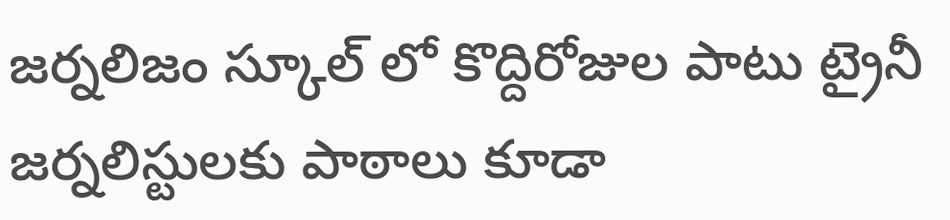జర్నలిజం స్కూల్ లో కొద్దిరోజుల పాటు ట్రైనీ జర్నలిస్టులకు పాఠాలు కూడా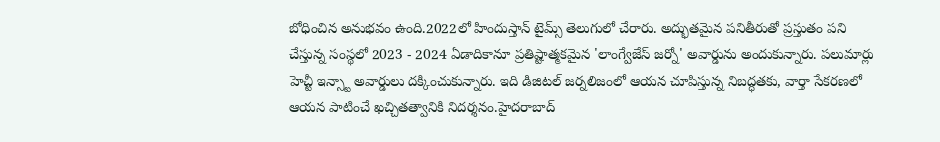బోధించిన అనుభవం ఉంది.2022లో హిందుస్తాన్ టైమ్స్ తెలుగులో చేరారు. అద్భుతమైన పనితీరుతో ప్రస్తుతం పని చేస్తున్న సంస్థలో 2023 - 2024 ఏడాదికానూ ప్రతిష్టాత్మకమైన 'లాంగ్వేజేస్ జర్నో' అవార్డును అందుకున్నారు. పలుమార్లు హెచ్టీ ఇన్స్టా అవార్డులు దక్కించుకున్నారు. ఇది డిజిటల్ జర్నలిజంలో ఆయన చూపిస్తున్న నిబద్ధతకు, వార్తా సేకరణలో ఆయన పాటించే ఖచ్చితత్వానికి నిదర్శనం.హైదరాబాద్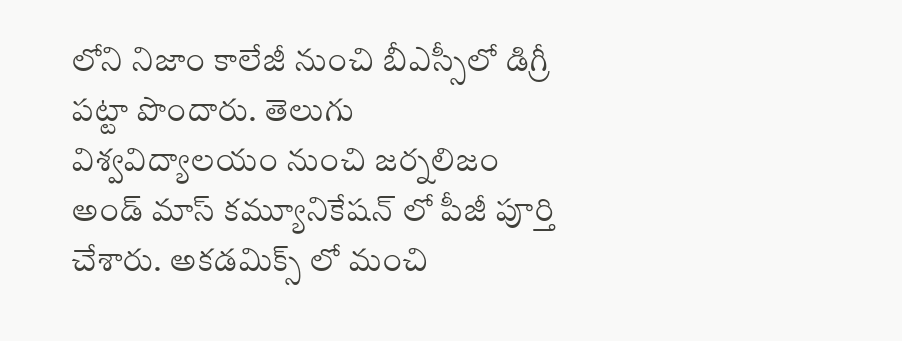లోని నిజాం కాలేజీ నుంచి బీఎస్సీలో డిగ్రీ పట్టా పొందారు. తెలుగు విశ్వవిద్యాలయం నుంచి జర్నలిజం అండ్ మాస్ కమ్యూనికేషన్ లో పీజీ పూర్తి చేశారు. అకడమిక్స్ లో మంచి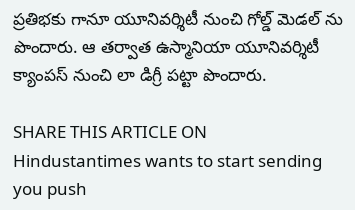ప్రతిభకు గానూ యూనివర్శిటీ నుంచి గోల్డ్ మెడల్ ను పొందారు. ఆ తర్వాత ఉస్మానియా యూనివర్శిటీ క్యాంపస్ నుంచి లా డిగ్రీ పట్టా పొందారు.

SHARE THIS ARTICLE ON
Hindustantimes wants to start sending you push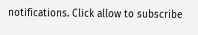notifications. Click allow to subscribe